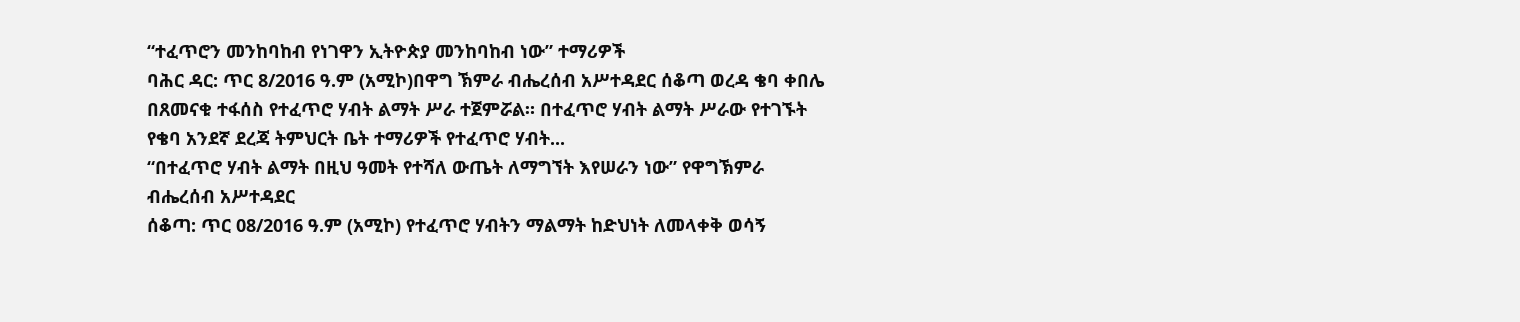“ተፈጥሮን መንከባከብ የነገዋን ኢትዮጵያ መንከባከብ ነው” ተማሪዎች
ባሕር ዳር: ጥር 8/2016 ዓ.ም (አሚኮ)በዋግ ኽምራ ብሔረሰብ አሥተዳደር ሰቆጣ ወረዳ ቄባ ቀበሌ በጸመናቁ ተፋሰስ የተፈጥሮ ሃብት ልማት ሥራ ተጀምሯል። በተፈጥሮ ሃብት ልማት ሥራው የተገኙት የቄባ አንደኛ ደረጃ ትምህርት ቤት ተማሪዎች የተፈጥሮ ሃብት...
“በተፈጥሮ ሃብት ልማት በዚህ ዓመት የተሻለ ውጤት ለማግኘት እየሠራን ነው” የዋግኽምራ ብሔረሰብ አሥተዳደር
ሰቆጣ: ጥር 08/2016 ዓ.ም (አሚኮ) የተፈጥሮ ሃብትን ማልማት ከድህነት ለመላቀቅ ወሳኝ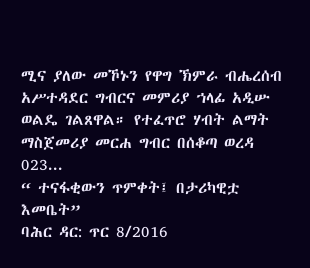ሚና ያለው መኾኑን የዋግ ኽምራ ብሔረሰብ አሥተዳደር ግብርና መምሪያ ኀላፊ አዲሡ ወልዴ ገልጸዋል። የተፈጥሮ ሃብት ልማት ማስጀመሪያ መርሐ ግብር በሰቆጣ ወረዳ 023...
“ ተናፋቂውን ጥምቀት፤ በታሪካዊቷ እመቤት”
ባሕር ዳር: ጥር 8/2016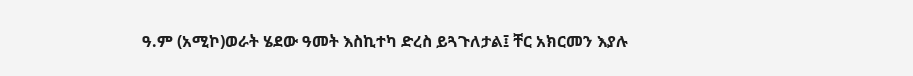ዓ.ም (አሚኮ)ወራት ሄደው ዓመት እስኪተካ ድረስ ይጓጉለታል፤ ቸር አክርመን እያሉ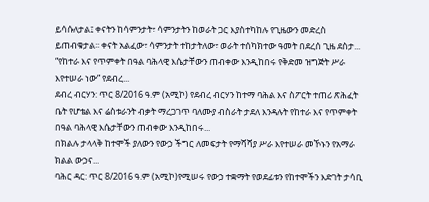ይሳሱለታል፤ ቀናትን ከሳምንታት፣ ሳምንታትን ከወራት ጋር እያስተካከሉ የጊዜውን መድረስ ይጠብቁታል፡፡ ቀናት አልፈው፣ ሳምንታት ተከታትለው፣ ወራት ተሰካክተው ዓመት በደረሰ ጊዜ ደስታ...
“የከተራ እና የጥምቀት በዓል ባሕላዊ እሴታቸውን ጠብቀው እንዲከበሩ የቅድመ ዝግጅት ሥራ እየተሠራ ነው” የደብረ...
ደብረ ብርሃን: ጥር 8/2016 ዓ.ም (አሚኮ) የደብረ ብርሃን ከተማ ባሕል እና ስፖርት ተጠሪ ጽሕፈት ቤት የሆቴል እና ሬስቱራንት ብቃት ማረጋገጥ ባለሙያ ብስራት ታደለ እንዳሉት የከተራ እና የጥምቀት በዓል ባሕላዊ እሴታቸውን ጠብቀው እንዲከበሩ...
በክልሉ ታላላቅ ከተሞች ያለውን የውኃ ችግር ለመፍታት የማሻሻያ ሥራ እየተሠራ መኾኑን የአማራ ክልል ውኃና...
ባሕር ዳር: ጥር 8/2016 ዓ.ም (አሚኮ)የሚሠሩ የውኃ ተቋማት የወደፊቱን የከተሞችን እድገት ታሳቢ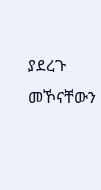ያደረጉ መኾናቸውን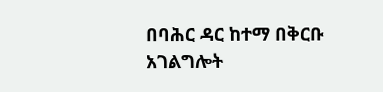በባሕር ዳር ከተማ በቅርቡ አገልግሎት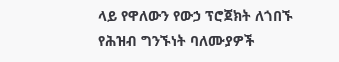ላይ የዋለውን የውኃ ፕሮጀክት ለጎበኙ የሕዝብ ግንኙነት ባለሙያዎች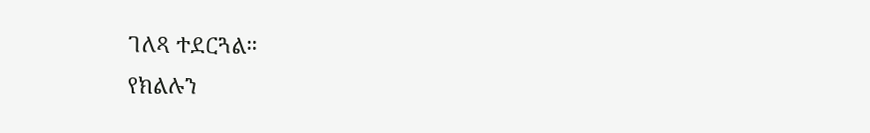ገለጻ ተደርጓል።
የክልሉን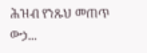ሕዝብ የንጹህ መጠጥ ውኃ...